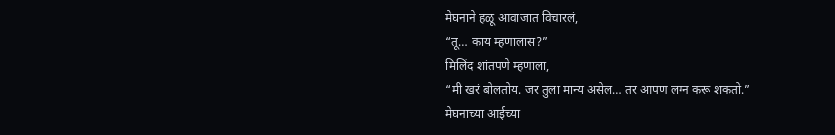मेघनाने हळू आवाजात विचारलं,
“तू… काय म्हणालास?”
मिलिंद शांतपणे म्हणाला,
“मी खरं बोलतोय. जर तुला मान्य असेल… तर आपण लग्न करू शकतो.”
मेघनाच्या आईच्या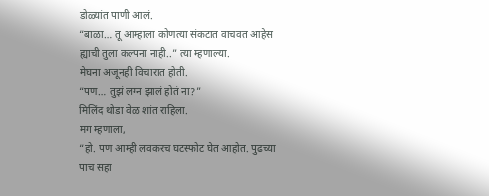डोळ्यांत पाणी आलं.
“बाळा… तू आम्हाला कोणत्या संकटात वाचवत आहेस ह्याची तुला कल्पना नाही..” त्या म्हणाल्या.
मेघना अजूनही विचारात होती.
“पण… तुझं लग्न झालं होतं ना?”
मिलिंद थोडा वेळ शांत राहिला.
मग म्हणाला,
“हो. पण आम्ही लवकरच घटस्फोट घेत आहोत. पुढच्या पाच सहा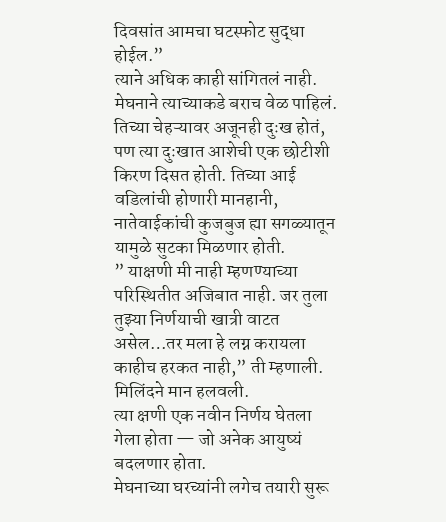दिवसांत आमचा घटस्फोट सुद्धा होईल.”
त्याने अधिक काही सांगितलं नाही.
मेघनाने त्याच्याकडे बराच वेळ पाहिलं. तिच्या चेहऱ्यावर अजूनही दुःख होतं, पण त्या दुःखात आशेची एक छोटीशी किरण दिसत होती. तिच्या आई वडिलांची होणारी मानहानी, नातेवाईकांची कुजबुज ह्या सगळ्यातून यामुळे सुटका मिळणार होती.
” याक्षणी मी नाही म्हणण्याच्या परिस्थितीत अजिबात नाही. जर तुला तुझ्या निर्णयाची खात्री वाटत असेल…तर मला हे लग्न करायला काहीच हरकत नाही,” ती म्हणाली.
मिलिंदने मान हलवली.
त्या क्षणी एक नवीन निर्णय घेतला गेला होता — जो अनेक आयुष्यं बदलणार होता.
मेघनाच्या घरच्यांनी लगेच तयारी सुरू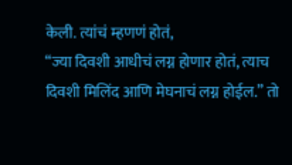केली. त्यांचं म्हणणं होतं,
“ज्या दिवशी आधीचं लग्न होणार होतं, त्याच दिवशी मिलिंद आणि मेघनाचं लग्न होईल.” तो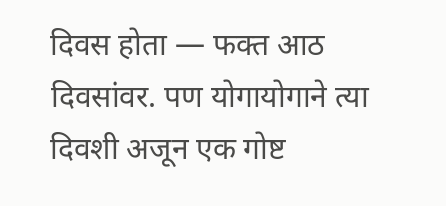दिवस होता — फक्त आठ दिवसांवर. पण योगायोगाने त्या दिवशी अजून एक गोष्ट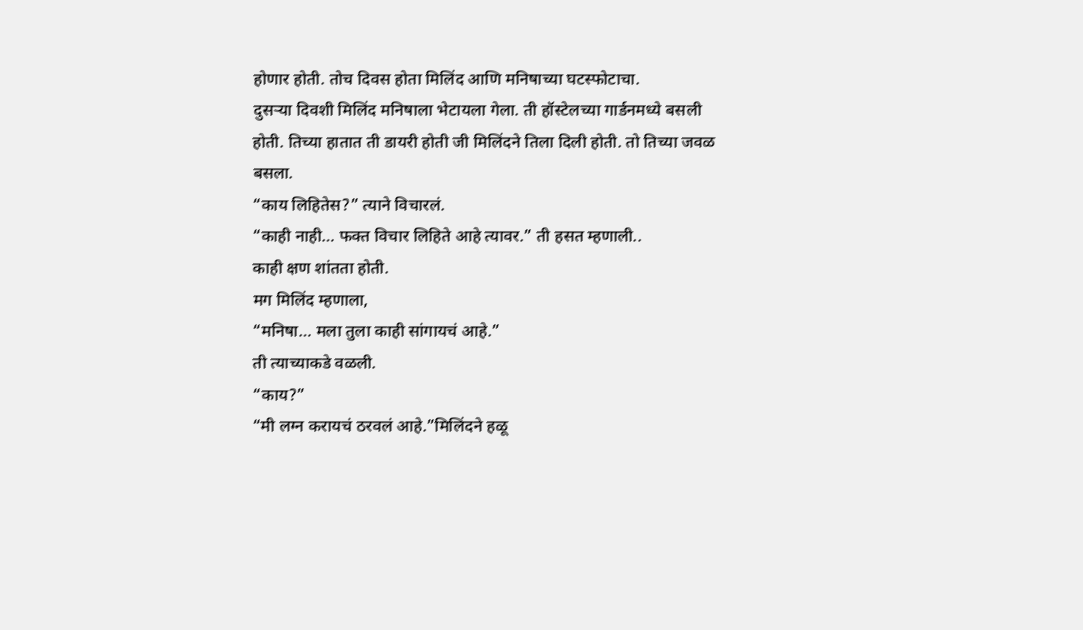होणार होती. तोच दिवस होता मिलिंद आणि मनिषाच्या घटस्फोटाचा.
दुसऱ्या दिवशी मिलिंद मनिषाला भेटायला गेला. ती हॉस्टेलच्या गार्डनमध्ये बसली होती. तिच्या हातात ती डायरी होती जी मिलिंदने तिला दिली होती. तो तिच्या जवळ बसला.
“काय लिहितेस?” त्याने विचारलं.
“काही नाही… फक्त विचार लिहिते आहे त्यावर.” ती हसत म्हणाली..
काही क्षण शांतता होती.
मग मिलिंद म्हणाला,
“मनिषा… मला तुला काही सांगायचं आहे.”
ती त्याच्याकडे वळली.
“काय?”
“मी लग्न करायचं ठरवलं आहे.”मिलिंदने हळू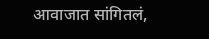आवाजात सांगितलं,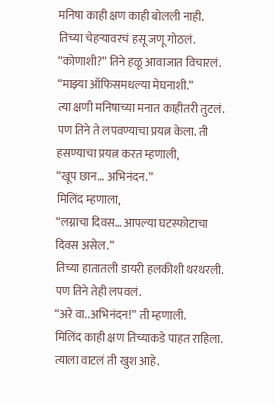मनिषा काही क्षण काही बोलली नाही. तिच्या चेहऱ्यावरचं हसू जणू गोठलं.
“कोणाशी?” तिने हळू आवाजात विचारलं.
“माझ्या ऑफिसमधल्या मेघनाशी.”
त्या क्षणी मनिषाच्या मनात काहीतरी तुटलं. पण तिने ते लपवण्याचा प्रयत्न केला. ती हसण्याचा प्रयत्न करत म्हणाली,
“खूप छान… अभिनंदन.”
मिलिंद म्हणाला,
“लग्नाचा दिवस… आपल्या घटस्फोटाचा दिवस असेल.”
तिच्या हातातली डायरी हलकीशी थरथरली. पण तिने तेही लपवलं.
“अरे वा..अभिनंदन!” ती म्हणाली.
मिलिंद काही क्षण तिच्याकडे पाहत राहिला. त्याला वाटलं ती खुश आहे.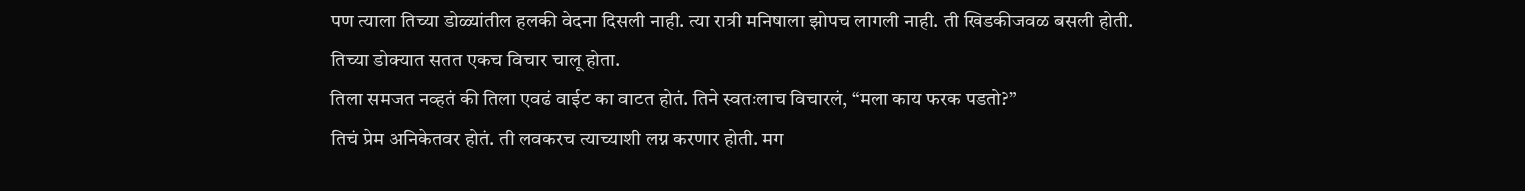पण त्याला तिच्या डोळ्यांतील हलकी वेदना दिसली नाही. त्या रात्री मनिषाला झोपच लागली नाही. ती खिडकीजवळ बसली होती.
तिच्या डोक्यात सतत एकच विचार चालू होता.
तिला समजत नव्हतं की तिला एवढं वाईट का वाटत होतं. तिने स्वतःलाच विचारलं, “मला काय फरक पडतो?”
तिचं प्रेम अनिकेतवर होतं. ती लवकरच त्याच्याशी लग्न करणार होती. मग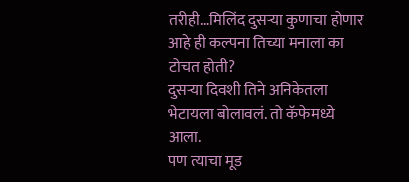तरीही…मिलिंद दुसऱ्या कुणाचा होणार आहे ही कल्पना तिच्या मनाला का टोचत होती?
दुसऱ्या दिवशी तिने अनिकेतला भेटायला बोलावलं. तो कॅफेमध्ये आला.
पण त्याचा मूड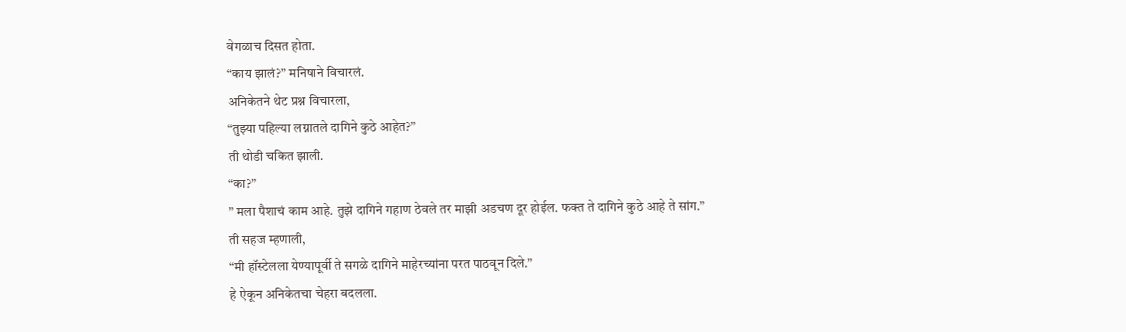वेगळाच दिसत होता.
“काय झालं?” मनिषाने विचारलं.
अनिकेतने थेट प्रश्न विचारला,
“तुझ्या पहिल्या लग्नातले दागिने कुठे आहेत?”
ती थोडी चकित झाली.
“का?”
” मला पैशाचं काम आहे. तुझे दागिने गहाण ठेवले तर माझी अडचण दूर होईल. फक्त ते दागिने कुठे आहे ते सांग.”
ती सहज म्हणाली,
“मी हॉस्टेलला येण्यापूर्वी ते सगळे दागिने माहेरच्यांना परत पाठवून दिले.”
हे ऐकून अनिकेतचा चेहरा बदलला.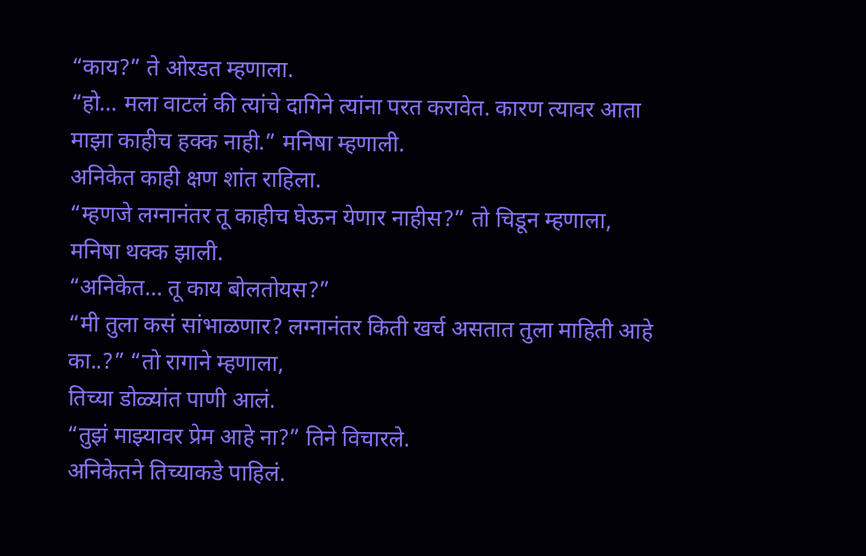“काय?” ते ओरडत म्हणाला.
“हो… मला वाटलं की त्यांचे दागिने त्यांना परत करावेत. कारण त्यावर आता माझा काहीच हक्क नाही.” मनिषा म्हणाली.
अनिकेत काही क्षण शांत राहिला.
“म्हणजे लग्नानंतर तू काहीच घेऊन येणार नाहीस?” तो चिडून म्हणाला,
मनिषा थक्क झाली.
“अनिकेत… तू काय बोलतोयस?”
“मी तुला कसं सांभाळणार? लग्नानंतर किती खर्च असतात तुला माहिती आहे का..?” “तो रागाने म्हणाला,
तिच्या डोळ्यांत पाणी आलं.
“तुझं माझ्यावर प्रेम आहे ना?” तिने विचारले.
अनिकेतने तिच्याकडे पाहिलं.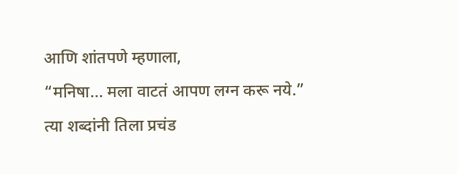आणि शांतपणे म्हणाला,
“मनिषा… मला वाटतं आपण लग्न करू नये.”
त्या शब्दांनी तिला प्रचंड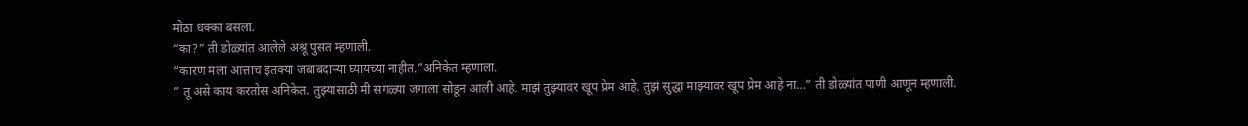मोठा धक्का बसला.
“का?” ती डोळ्यांत आलेले अश्रू पुसत म्हणाली.
“कारण मला आत्ताच इतक्या जबाबदाऱ्या घ्यायच्या नाहीत.”अनिकेत म्हणाला.
” तू असे काय करतोस अनिकेत. तुझ्यासाठी मी सगळ्या जगाला सोडून आली आहे. माझं तुझ्यावर खूप प्रेम आहे. तुझं सुद्धा माझ्यावर खूप प्रेम आहे ना…” ती डोळ्यांत पाणी आणून म्हणाली.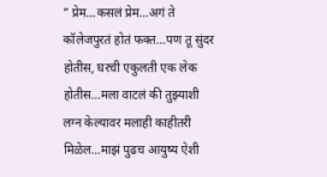” प्रेम…कसलं प्रेम…अगं ते कॉलेजपुरतं होतं फक्त…पण तू सुंदर होतीस, घरची एकुलती एक लेक होतीस…मला वाटलं की तुझ्याशी लग्न केल्यावर मलाही काहीतरी मिळेल…माझं पुढच आयुष्य ऐशी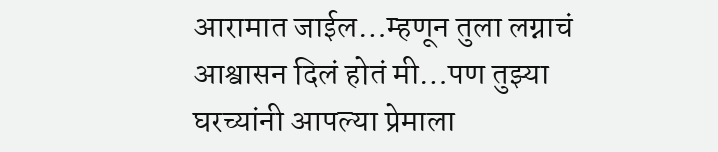आरामात जाईल…म्हणून तुला लग्नाचं आश्वासन दिलं होतं मी…पण तुझ्या घरच्यांनी आपल्या प्रेमाला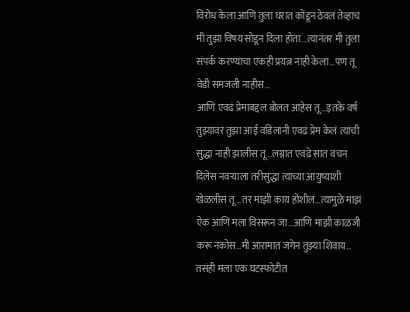विरोध केला आणि तुला घरात कोंडून ठेवलं तेव्हाच मी तुझा विषय सोडून दिला होता…त्यानंतर मी तुला संपर्क करण्याचा एकही प्रयत्न नाही केला…पण तू वेडी समजली नाहीस…
आणि एवढं प्रेमाबद्दल बोलत आहेस तू…इतके वर्ष तुझ्यावर तुझा आई वडिलांनी एवढं प्रेम केलं त्यांची सुद्धा नाही झालीस तू…लग्नात एवढे सात वचन दिलेस नवऱ्याला तरीसुद्धा त्याच्या आयुष्याशी खेळलीस तू…तर माझी काय होशील…त्यामुळे माझं ऐक आणि मला विसरून जा…आणि माझी काळजी करू नकोस…मी आरामात जगेन तुझ्या शिवाय… तसंही मला एक घटस्फोटीत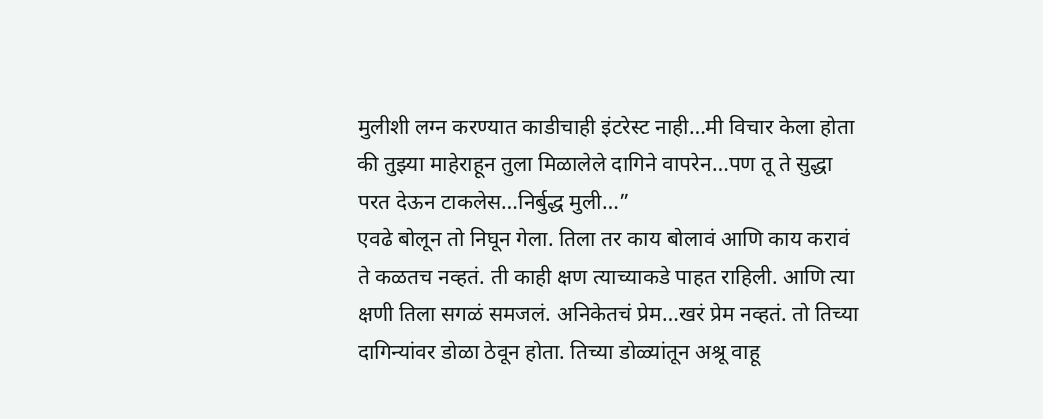मुलीशी लग्न करण्यात काडीचाही इंटरेस्ट नाही…मी विचार केला होता की तुझ्या माहेराहून तुला मिळालेले दागिने वापरेन…पण तू ते सुद्धा परत देऊन टाकलेस…निर्बुद्ध मुली…”
एवढे बोलून तो निघून गेला. तिला तर काय बोलावं आणि काय करावं ते कळतच नव्हतं. ती काही क्षण त्याच्याकडे पाहत राहिली. आणि त्या क्षणी तिला सगळं समजलं. अनिकेतचं प्रेम…खरं प्रेम नव्हतं. तो तिच्या दागिन्यांवर डोळा ठेवून होता. तिच्या डोळ्यांतून अश्रू वाहू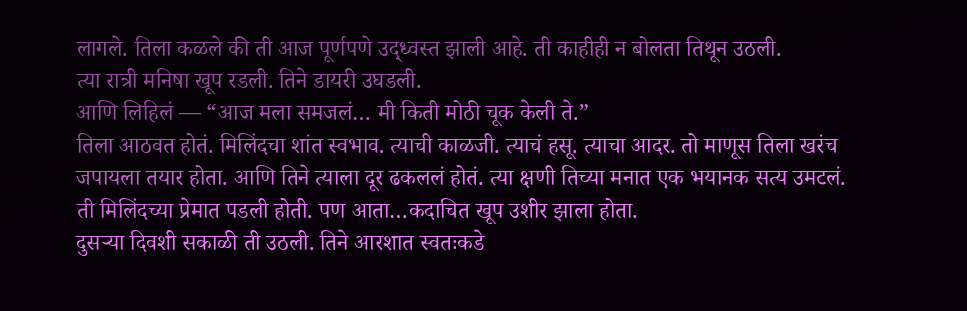लागले. तिला कळले की ती आज पूर्णपणे उद्ध्वस्त झाली आहे. ती काहीही न बोलता तिथून उठली.
त्या रात्री मनिषा खूप रडली. तिने डायरी उघडली.
आणि लिहिलं — “आज मला समजलं… मी किती मोठी चूक केली ते.”
तिला आठवत होतं. मिलिंदचा शांत स्वभाव. त्याची काळजी. त्याचं हसू. त्याचा आदर. तो माणूस तिला खरंच जपायला तयार होता. आणि तिने त्याला दूर ढकललं होतं. त्या क्षणी तिच्या मनात एक भयानक सत्य उमटलं. ती मिलिंदच्या प्रेमात पडली होती. पण आता…कदाचित खूप उशीर झाला होता.
दुसऱ्या दिवशी सकाळी ती उठली. तिने आरशात स्वतःकडे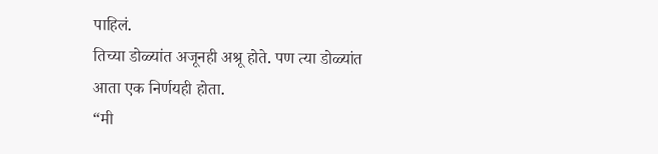पाहिलं.
तिच्या डोळ्यांत अजूनही अश्रू होते. पण त्या डोळ्यांत आता एक निर्णयही होता.
“मी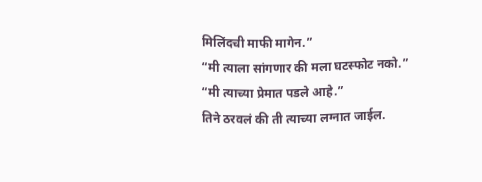मिलिंदची माफी मागेन.”
“मी त्याला सांगणार की मला घटस्फोट नको.”
“मी त्याच्या प्रेमात पडले आहे.”
तिने ठरवलं की ती त्याच्या लग्नात जाईल.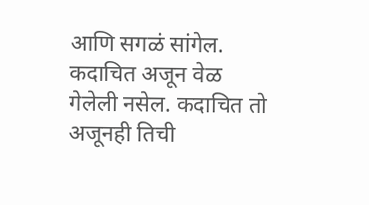आणि सगळं सांगेल. कदाचित अजून वेळ गेलेली नसेल. कदाचित तो अजूनही तिची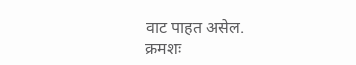वाट पाहत असेल.
क्रमशः